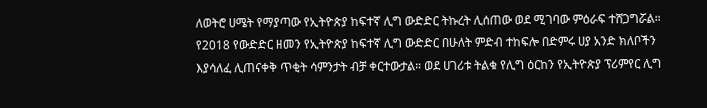ለወትሮ ሀሜት የማያጣው የኢትዮጵያ ከፍተኛ ሊግ ውድድር ትኩረት ሊሰጠው ወደ ሚገባው ምዕራፍ ተሸጋግሯል።
የ2018 የውድድር ዘመን የኢትዮጵያ ከፍተኛ ሊግ ውድድር በሁለት ምድብ ተከፍሎ በድምሩ ሀያ አንድ ክለቦችን እያሳለፈ ሊጠናቀቅ ጥቂት ሳምንታት ብቻ ቀርተውታል። ወደ ሀገሪቱ ትልቁ የሊግ ዕርከን የኢትዮጵያ ፕሪምየር ሊግ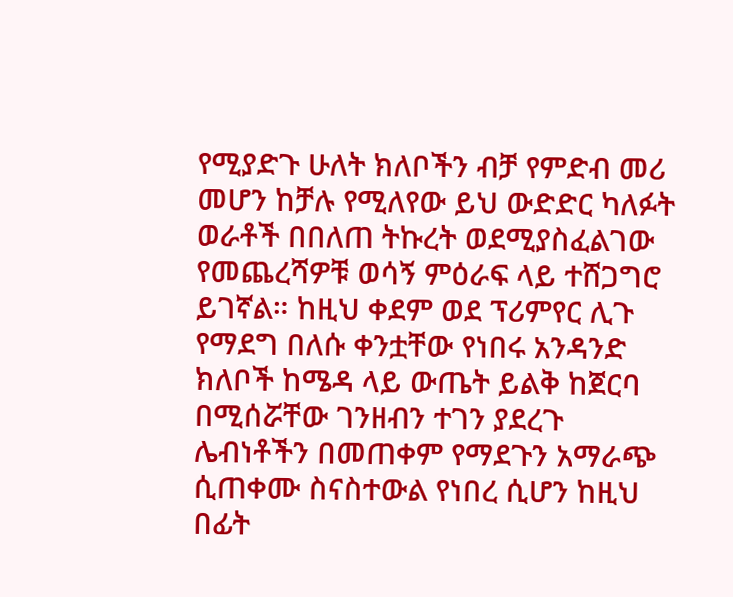የሚያድጉ ሁለት ክለቦችን ብቻ የምድብ መሪ መሆን ከቻሉ የሚለየው ይህ ውድድር ካለፉት ወራቶች በበለጠ ትኩረት ወደሚያስፈልገው የመጨረሻዎቹ ወሳኝ ምዕራፍ ላይ ተሸጋግሮ ይገኛል። ከዚህ ቀደም ወደ ፕሪምየር ሊጉ የማደግ በለሱ ቀንቷቸው የነበሩ አንዳንድ ክለቦች ከሜዳ ላይ ውጤት ይልቅ ከጀርባ በሚሰሯቸው ገንዘብን ተገን ያደረጉ ሌብነቶችን በመጠቀም የማደጉን አማራጭ ሲጠቀሙ ስናስተውል የነበረ ሲሆን ከዚህ በፊት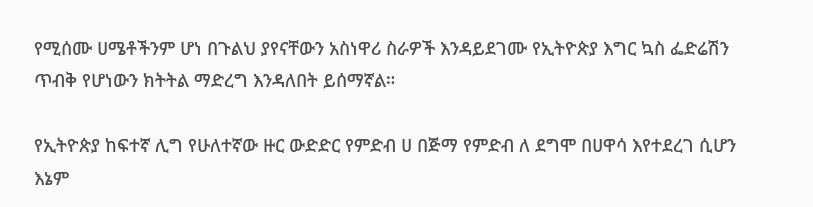የሚሰሙ ሀሜቶችንም ሆነ በጉልህ ያየናቸውን አስነዋሪ ስራዎች እንዳይደገሙ የኢትዮጵያ እግር ኳስ ፌድሬሽን ጥብቅ የሆነውን ክትትል ማድረግ እንዳለበት ይሰማኛል።

የኢትዮጵያ ከፍተኛ ሊግ የሁለተኛው ዙር ውድድር የምድብ ሀ በጅማ የምድብ ለ ደግሞ በሀዋሳ እየተደረገ ሲሆን እኔም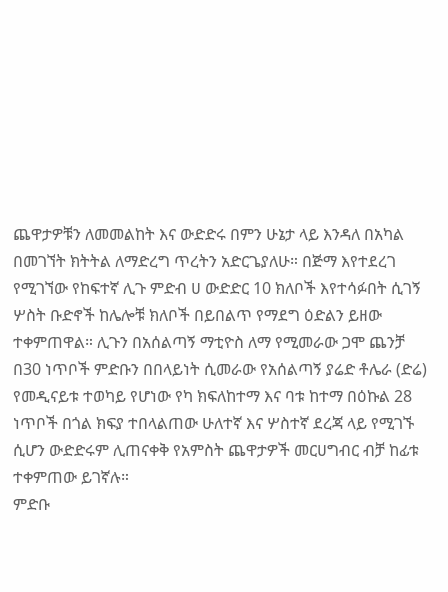ጨዋታዎቹን ለመመልከት እና ውድድሩ በምን ሁኔታ ላይ እንዳለ በአካል በመገኘት ክትትል ለማድረግ ጥረትን አድርጌያለሁ። በጅማ እየተደረገ የሚገኘው የከፍተኛ ሊጉ ምድብ ሀ ውድድር 10 ክለቦች እየተሳፉበት ሲገኝ ሦስት ቡድኖች ከሌሎቹ ክለቦች በይበልጥ የማደግ ዕድልን ይዘው ተቀምጠዋል። ሊጉን በአሰልጣኝ ማቲዮስ ለማ የሚመራው ጋሞ ጨንቻ በ30 ነጥቦች ምድቡን በበላይነት ሲመራው የአሰልጣኝ ያሬድ ቶሌራ (ድሬ) የመዲናይቱ ተወካይ የሆነው የካ ክፍለከተማ እና ባቱ ከተማ በዕኩል 28 ነጥቦች በጎል ክፍያ ተበላልጠው ሁለተኛ እና ሦስተኛ ደረጃ ላይ የሚገኙ ሲሆን ውድድሩም ሊጠናቀቅ የአምስት ጨዋታዎች መርሀግብር ብቻ ከፊቱ ተቀምጠው ይገኛሉ።
ምድቡ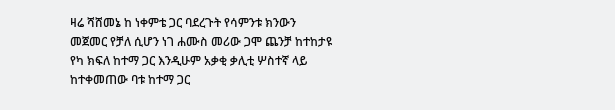ዛሬ ሻሸመኔ ከ ነቀምቴ ጋር ባደረጉት የሳምንቱ ክንውን መጀመር የቻለ ሲሆን ነገ ሐሙስ መሪው ጋሞ ጨንቻ ከተከታዩ የካ ክፍለ ከተማ ጋር እንዲሁም አቃቂ ቃሊቲ ሦስተኛ ላይ ከተቀመጠው ባቱ ከተማ ጋር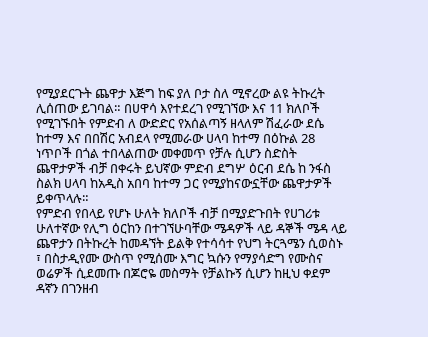የሚያደርጉት ጨዋታ እጅግ ከፍ ያለ ቦታ ስለ ሚኖረው ልዩ ትኩረት ሊሰጠው ይገባል። በሀዋሳ እየተደረገ የሚገኘው እና 11 ክለቦች የሚገኙበት የምድብ ለ ውድድር የአሰልጣኝ ዘላለም ሽፈራው ደሴ ከተማ እና በበሽር አብደላ የሚመራው ሀላባ ከተማ በዕኩል 28 ነጥቦች በጎል ተበላልጠው መቀመጥ የቻሉ ሲሆን ስድስት ጨዋታዎች ብቻ በቀሩት ይህኛው ምድብ ደግሦ ዕርብ ደሴ ከ ንፋስ ስልክ ሀላባ ከአዲስ አበባ ከተማ ጋር የሚያከናውኗቸው ጨዋታዎች ይቀጥላሉ።
የምድብ የበላይ የሆኑ ሁለት ክለቦች ብቻ በሚያድጉበት የሀገሪቱ ሁለተኛው የሊግ ዕርከን በተገኘሁባቸው ሜዳዎች ላይ ዳኞች ሜዳ ላይ ጨዋታን በትኩረት ከመዳኘት ይልቅ የተሳሳተ የህግ ትርጓሜን ሲወስኑ ፣ በስታዲየሙ ውስጥ የሚሰሙ እግር ኳሱን የማያሳድግ የሙስና ወሬዎች ሲደመጡ በጆሮዬ መስማት የቻልኩኝ ሲሆን ከዚህ ቀደም ዳኛን በገንዘብ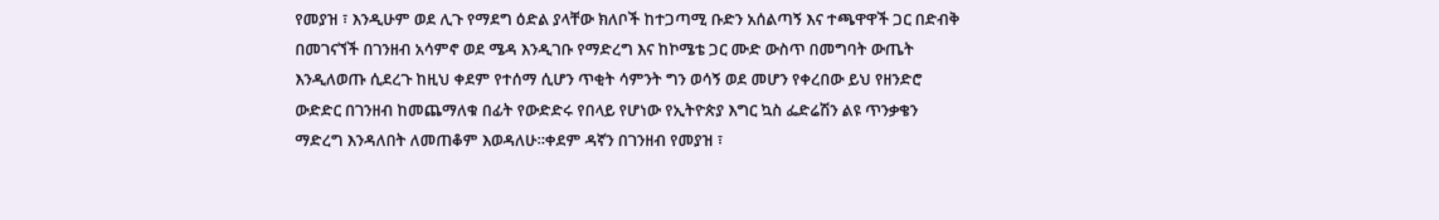የመያዝ ፣ እንዲሁም ወደ ሊጉ የማደግ ዕድል ያላቸው ክለቦች ከተጋጣሚ ቡድን አሰልጣኝ እና ተጫዋዋች ጋር በድብቅ በመገናኘች በገንዘብ አሳምኖ ወደ ሜዳ እንዲገቡ የማድረግ እና ከኮሜቴ ጋር ሙድ ውስጥ በመግባት ውጤት እንዲለወጡ ሲደረጉ ከዚህ ቀደም የተሰማ ሲሆን ጥቂት ሳምንት ግን ወሳኝ ወደ መሆን የቀረበው ይህ የዘንድሮ ውድድር በገንዘብ ከመጨማለቁ በፊት የውድድሩ የበላይ የሆነው የኢትዮጵያ እግር ኳስ ፌድሬሽን ልዩ ጥንቃቄን ማድረግ እንዳለበት ለመጠቆም እወዳለሁ።ቀደም ዳኛን በገንዘብ የመያዝ ፣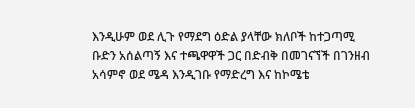እንዲሁም ወደ ሊጉ የማደግ ዕድል ያላቸው ክለቦች ከተጋጣሚ ቡድን አሰልጣኝ እና ተጫዋዋች ጋር በድብቅ በመገናኘች በገንዘብ አሳምኖ ወደ ሜዳ እንዲገቡ የማድረግ እና ከኮሜቴ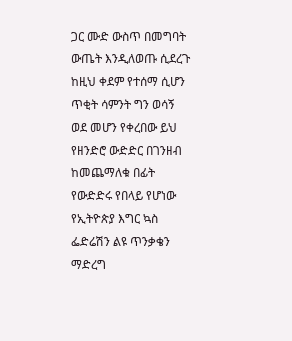ጋር ሙድ ውስጥ በመግባት ውጤት እንዲለወጡ ሲደረጉ ከዚህ ቀደም የተሰማ ሲሆን ጥቂት ሳምንት ግን ወሳኝ ወደ መሆን የቀረበው ይህ የዘንድሮ ውድድር በገንዘብ ከመጨማለቁ በፊት የውድድሩ የበላይ የሆነው የኢትዮጵያ እግር ኳስ ፌድሬሽን ልዩ ጥንቃቄን ማድረግ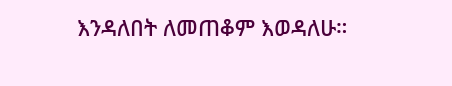እንዳለበት ለመጠቆም እወዳለሁ።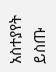አስተያየት ይስጡ